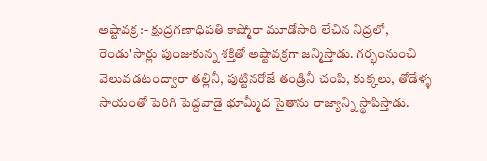అష్టావక్ర :- క్షుద్రగణాధిపతి కాష్మోరా మూడోసారి లేచిన నిద్రలో, రెండు'సార్లు పుంజుకున్న శక్తితో అష్టావక్రగా జన్మిస్తాడు. గర్భంనుంచి వెలువడటంద్వారా తల్లినీ, పుట్టినరోజే తండ్రినీ చంపి, కుక్కలు, తోడేళ్ళ సాయంతో పెరిగి పెద్దవాడై భూమ్మీద సైతాను రాజ్యాన్ని స్థాపిస్తాడు.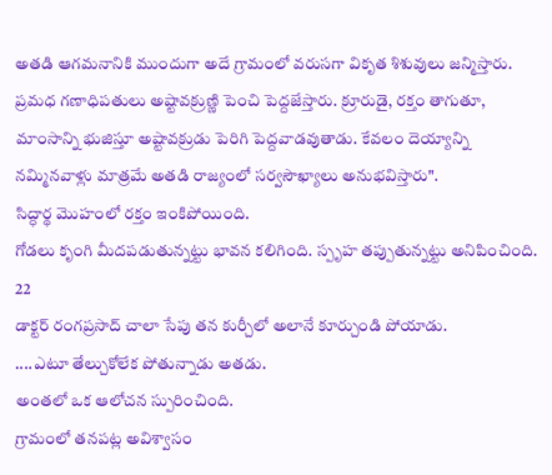అతడి ఆగమనానికి ముందుగా అదే గ్రామంలో వరుసగా వికృత శిశువులు జన్మిస్తారు. ప్రమధ గణాధిపతులు అష్టావక్రుణ్ణి పెంచి పెద్దజేస్తారు. క్రూరుడై, రక్తం తాగుతూ, మాంసాన్ని భుజిస్తూ అష్టావక్రుడు పెరిగి పెద్దవాడవుతాడు. కేవలం దెయ్యాన్ని నమ్మినవాళ్లు మాత్రమే అతడి రాజ్యంలో సర్వసౌఖ్యాలు అనుభవిస్తారు".
సిద్ధార్థ మొహంలో రక్తం ఇంకిపోయింది.
గోడలు కృంగి మీదపడుతున్నట్టు భావన కలిగింది. స్పృహ తప్పుతున్నట్టు అనిపించింది.
22
డాక్టర్ రంగప్రసాద్ చాలా సేపు తన కుర్చీలో అలానే కూర్చుండి పోయాడు.
....ఎటూ తేల్చుకోలేక పోతున్నాడు అతడు.
అంతలో ఒక ఆలోచన స్పురించింది.
గ్రామంలో తనపట్ల అవిశ్వాసం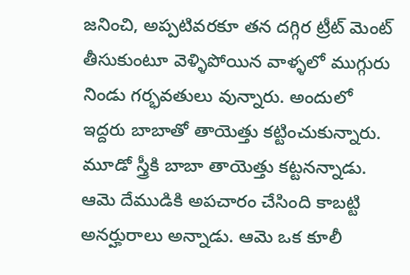జనించి, అప్పటివరకూ తన దగ్గిర ట్రీట్ మెంట్ తీసుకుంటూ వెళ్ళిపోయిన వాళ్ళలో ముగ్గురు నిండు గర్భవతులు వున్నారు. అందులో ఇద్దరు బాబాతో తాయెత్తు కట్టించుకున్నారు. మూడో స్త్రీకి బాబా తాయెత్తు కట్టనన్నాడు. ఆమె దేముడికి అపచారం చేసింది కాబట్టి అనర్హురాలు అన్నాడు. ఆమె ఒక కూలీ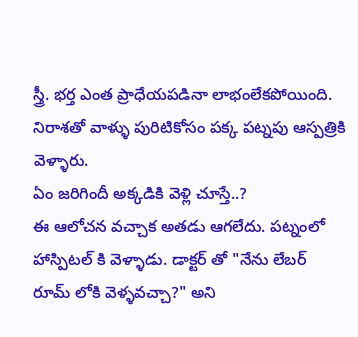స్త్రీ. భర్త ఎంత ప్రాధేయపడినా లాభంలేకపోయింది. నిరాశతో వాళ్ళు పురిటికోసం పక్క పట్నపు ఆస్పత్రికి వెళ్ళారు.
ఏం జరిగిందీ అక్కడికి వెళ్లి చూస్తే..?
ఈ ఆలోచన వచ్చాక అతడు ఆగలేదు. పట్నంలో హాస్పిటల్ కి వెళ్ళాడు. డాక్టర్ తో "నేను లేబర్ రూమ్ లోకి వెళ్ళవచ్చా?" అని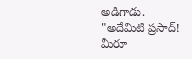అడిగాడు.
"అదేమిటి ప్రసాద్! మీరూ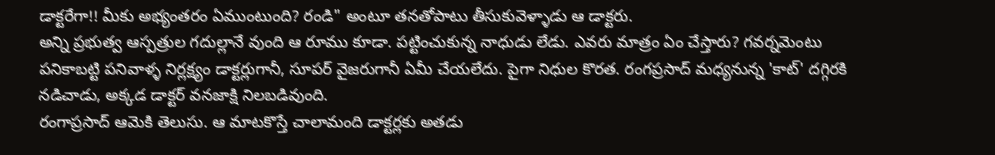డాక్టరేగా!! మీకు అభ్యంతరం ఏముంటుంది? రండి" అంటూ తనతోపాటు తీసుకువెళ్ళాడు ఆ డాక్టరు.
అన్ని ప్రభుత్వ ఆస్పత్రుల గదుల్లానే వుంది ఆ రూము కూడా. పట్టించుకున్న నాధుడు లేడు. ఎవరు మాత్రం ఏం చేస్తారు? గవర్నమెంటు పనికాబట్టి పనివాళ్ళ నిర్లక్ష్యం డాక్టర్లుగానీ, సూపర్ వైజరుగానీ ఏమీ చేయలేదు. పైగా నిధుల కొరత. రంగప్రసాద్ మధ్యనున్న 'కాట్' దగ్గిరకి నడిచాడు, అక్కడ డాక్టర్ వనజాక్షి నిలబడివుంది.
రంగాప్రసాద్ ఆమెకి తెలుసు. ఆ మాటకొస్తే చాలామంది డాక్టర్లకు అతడు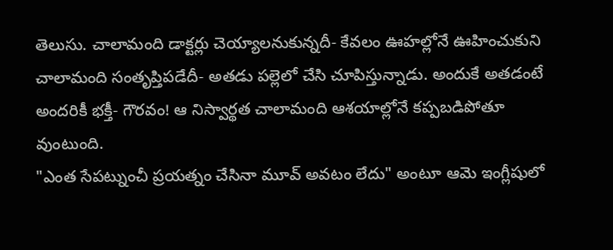తెలుసు. చాలామంది డాక్టర్లు చెయ్యాలనుకున్నదీ- కేవలం ఊహల్లోనే ఊహించుకుని చాలామంది సంతృప్తిపడేదీ- అతడు పల్లెలో చేసి చూపిస్తున్నాడు. అందుకే అతడంటే అందరికీ భక్తీ- గౌరవం! ఆ నిస్వార్థత చాలామంది ఆశయాల్లోనే కప్పబడిపోతూ వుంటుంది.
"ఎంత సేపట్నుంచీ ప్రయత్నం చేసినా మూవ్ అవటం లేదు" అంటూ ఆమె ఇంగ్లీషులో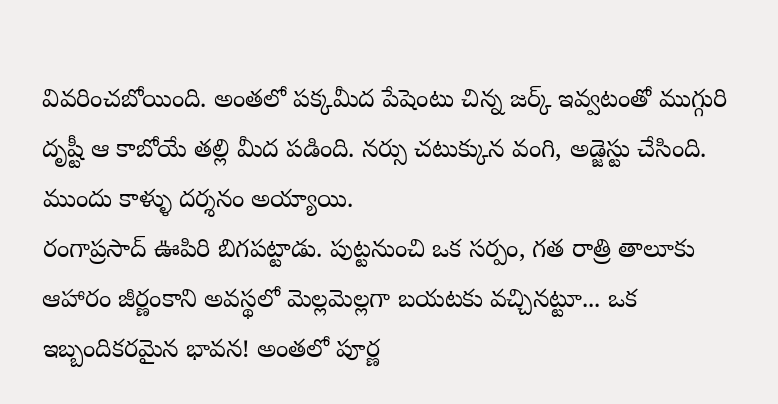వివరించబోయింది. అంతలో పక్కమీద పేషెంటు చిన్న జర్క్ ఇవ్వటంతో ముగ్గురి దృష్టీ ఆ కాబోయే తల్లి మీద పడింది. నర్సు చటుక్కున వంగి, అడ్జెస్టు చేసింది.
ముందు కాళ్ళు దర్శనం అయ్యాయి.
రంగాప్రసాద్ ఊపిరి బిగపట్టాడు. పుట్టనుంచి ఒక సర్పం, గత రాత్రి తాలూకు ఆహారం జీర్ణంకాని అవస్థలో మెల్లమెల్లగా బయటకు వచ్చినట్టూ... ఒక ఇబ్బందికరమైన భావన! అంతలో పూర్ణ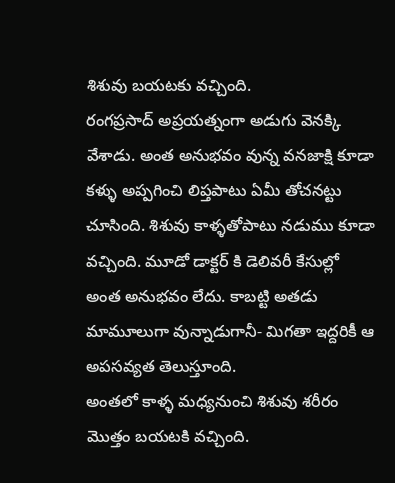శిశువు బయటకు వచ్చింది.
రంగప్రసాద్ అప్రయత్నంగా అడుగు వెనక్కి వేశాడు. అంత అనుభవం వున్న వనజాక్షి కూడా కళ్ళు అప్పగించి లిప్తపాటు ఏమీ తోచనట్టు చూసింది. శిశువు కాళ్ళతోపాటు నడుము కూడా వచ్చింది. మూడో డాక్టర్ కి డెలివరీ కేసుల్లో అంత అనుభవం లేదు. కాబట్టి అతడు మామూలుగా వున్నాడుగానీ- మిగతా ఇద్దరికీ ఆ అపసవ్యత తెలుస్తూంది.
అంతలో కాళ్ళ మధ్యనుంచి శిశువు శరీరం మొత్తం బయటకి వచ్చింది.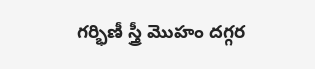గర్భిణీ స్త్రీ మొహం దగ్గర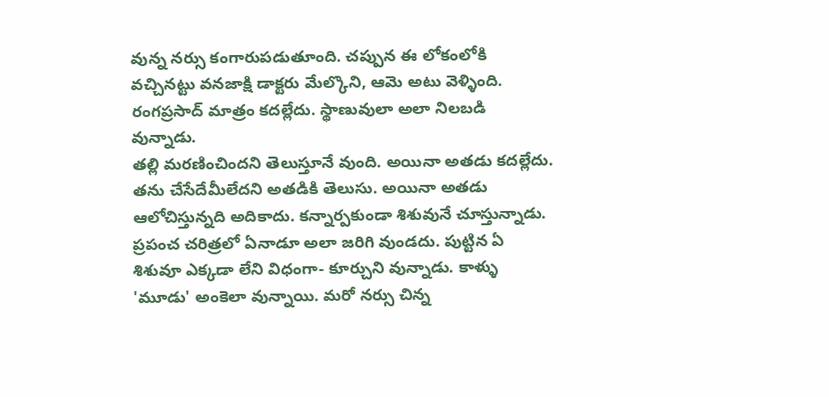వున్న నర్సు కంగారుపడుతూంది. చప్పున ఈ లోకంలోకి వచ్చినట్టు వనజాక్షి డాక్టరు మేల్కొని, ఆమె అటు వెళ్ళింది. రంగప్రసాద్ మాత్రం కదల్లేదు. స్థాణువులా అలా నిలబడి వున్నాడు.
తల్లి మరణించిందని తెలుస్తూనే వుంది. అయినా అతడు కదల్లేదు. తను చేసేదేమీలేదని అతడికి తెలుసు. అయినా అతడు ఆలోచిస్తున్నది అదికాదు. కన్నార్పకుండా శిశువునే చూస్తున్నాడు.
ప్రపంచ చరిత్రలో ఏనాడూ అలా జరిగి వుండదు. పుట్టిన ఏ శిశువూ ఎక్కడా లేని విధంగా- కూర్చుని వున్నాడు. కాళ్ళు 'మూడు' అంకెలా వున్నాయి. మరో నర్సు చిన్న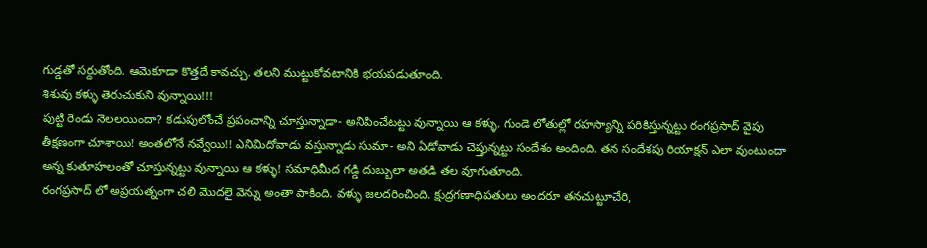గుడ్డతో సర్దుతోంది. ఆమెకూడా కొత్తదే కావచ్చు. తలని ముట్టుకోవటానికి భయపడుతూంది.
శిశువు కళ్ళు తెరుచుకుని వున్నాయి!!!
పుట్టి రెండు నెలలయిందా? కడుపులోంచే ప్రపంచాన్ని చూస్తున్నాడా- అనిపించేటట్టు వున్నాయి ఆ కళ్ళు. గుండె లోతుల్లో రహస్యాన్ని పరికిస్తున్నట్టు రంగప్రసాద్ వైపు తీక్షణంగా చూశాయి! అంతలోనే నవ్వేయి!! ఎనిమిదోవాడు వస్తున్నాడు సుమా- అని ఏడోవాడు చెప్తున్నట్టు సందేశం అందింది. తన సందేశపు రియాక్షన్ ఎలా వుంటుందా అన్న కుతూహలంతో చూస్తున్నట్టు వున్నాయి ఆ కళ్ళు! సమాధిమీద గడ్డి దుబ్బులా అతడి తల వూగుతూంది.
రంగప్రసాద్ లో అప్రయత్నంగా చలి మొదలై వెన్ను అంతా పాకింది. వళ్ళు జలదరించింది. క్షుద్రగణాధిపతులు అందరూ తనచుట్టూచేరి,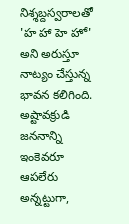నిశ్శబ్దస్వరాలతో 'హ హా హె హో' అని అరుస్తూ నాట్యం చేస్తున్న భావన కలిగింది. అష్టావక్రుడి జననాన్ని ఇంకెవరూ ఆపలేరు అన్నట్టుగా,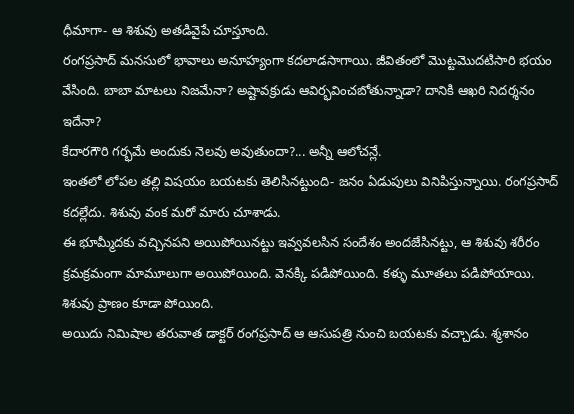ధీమాగా- ఆ శిశువు అతడివైపే చూస్తూంది.
రంగప్రసాద్ మనసులో భావాలు అనూహ్యంగా కదలాడసాగాయి. జీవితంలో మొట్టమొదటిసారి భయం వేసింది. బాబా మాటలు నిజమేనా? అష్టావక్రుడు ఆవిర్భవించబోతున్నాడా? దానికి ఆఖరి నిదర్శనం ఇదేనా?
కేదారగౌరి గర్భమే అందుకు నెలవు అవుతుందా?... అన్నీ ఆలోచన్లే.
ఇంతలో లోపల తల్లి విషయం బయటకు తెలిసినట్టుంది- జనం ఏడుపులు వినిపిస్తున్నాయి. రంగప్రసాద్ కదల్లేదు. శిశువు వంక మరో మారు చూశాడు.
ఈ భూమ్మీదకు వచ్చినపని అయిపోయినట్టు ఇవ్వవలసిన సందేశం అందజేసినట్టు, ఆ శిశువు శరీరం క్రమక్రమంగా మామూలుగా అయిపోయింది. వెనక్కి పడిపోయింది. కళ్ళు మూతలు పడిపోయాయి. శిశువు ప్రాణం కూడా పోయింది.
అయిదు నిమిషాల తరువాత డాక్టర్ రంగప్రసాద్ ఆ ఆసుపత్రి నుంచి బయటకు వచ్చాడు. శ్మశానం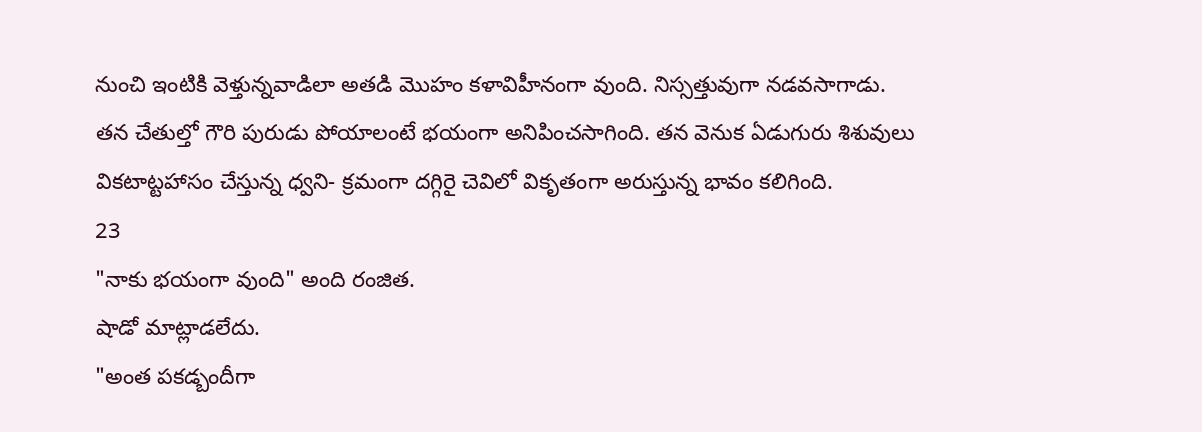నుంచి ఇంటికి వెళ్తున్నవాడిలా అతడి మొహం కళావిహీనంగా వుంది. నిస్సత్తువుగా నడవసాగాడు.
తన చేతుల్తో గౌరి పురుడు పోయాలంటే భయంగా అనిపించసాగింది. తన వెనుక ఏడుగురు శిశువులు వికటాట్టహాసం చేస్తున్న ధ్వని- క్రమంగా దగ్గిరై చెవిలో వికృతంగా అరుస్తున్న భావం కలిగింది.
23
"నాకు భయంగా వుంది" అంది రంజిత.
షాడో మాట్లాడలేదు.
"అంత పకడ్బందీగా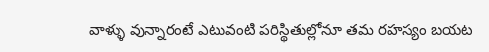వాళ్ళు వున్నారంటే ఎటువంటి పరిస్థితుల్లోనూ తమ రహస్యం బయట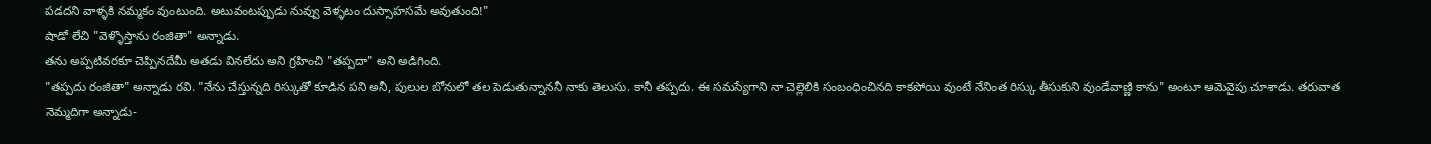పడదని వాళ్ళకి నమ్మకం వుంటుంది. అటువంటప్పుడు నువ్వు వెళ్ళటం దుస్సాహసమే అవుతుంది!"
షాడో లేచి "వెళ్ళొస్తాను రంజితా" అన్నాడు.
తను అప్పటివరకూ చెప్పినదేమీ అతడు వినలేదు అని గ్రహించి "తప్పదా" అని అడిగింది.
"తప్పదు రంజితా" అన్నాడు రవి. "నేను చేస్తున్నది రిస్కుతో కూడిన పని అనీ, పులుల బోనులో తల పెడుతున్నాననీ నాకు తెలుసు. కానీ తప్పదు. ఈ సమస్యేగాని నా చెల్లెలికి సంబంధించినది కాకపోయి వుంటే నేనింత రిస్కు తీసుకుని వుండేవాణ్ణి కాను" అంటూ ఆమెవైపు చూశాడు. తరువాత నెమ్మదిగా అన్నాడు-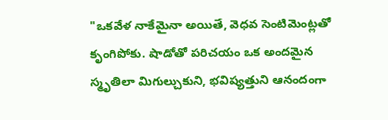"ఒకవేళ నాకేమైనా అయితే, వెధవ సెంటిమెంట్లతో కృంగిపోకు. షాడోతో పరిచయం ఒక అందమైన స్మృతిలా మిగుల్చుకుని, భవిష్యత్తుని ఆనందంగా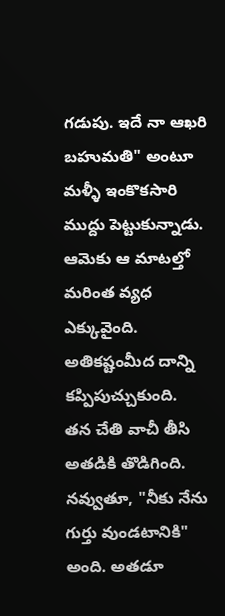గడుపు. ఇదే నా ఆఖరి బహుమతి" అంటూ మళ్ళీ ఇంకొకసారి ముద్దు పెట్టుకున్నాడు. ఆమెకు ఆ మాటల్తో మరింత వ్యధ ఎక్కువైంది.
అతికష్టంమీద దాన్ని కప్పిపుచ్చుకుంది.
తన చేతి వాచీ తీసి అతడికి తొడిగింది. నవ్వుతూ, "నీకు నేను గుర్తు వుండటానికి" అంది. అతడూ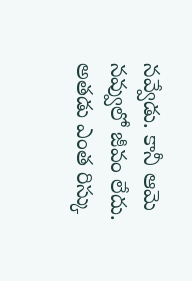నవ్వేడు. కానీ ఆమె నవ్వులో జీవం లేదు. అతడు ఎంత రిస్కు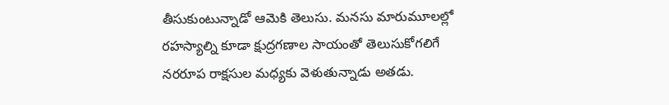తీసుకుంటున్నాడో ఆమెకి తెలుసు. మనసు మారుమూలల్లో రహస్యాల్ని కూడా క్షుద్రగణాల సాయంతో తెలుసుకోగలిగే నరరూప రాక్షసుల మధ్యకు వెళుతున్నాడు అతడు.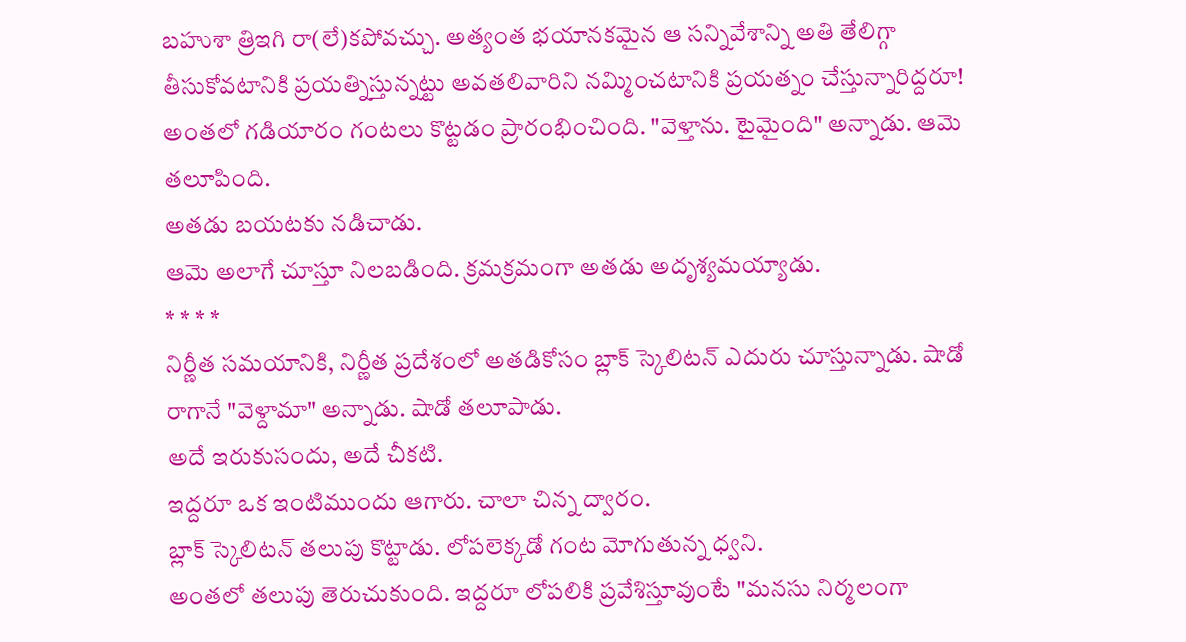బహుశా త్రిఇగి రా(లే)కపోవచ్చు. అత్యంత భయానకమైన ఆ సన్నివేశాన్ని అతి తేలిగ్గా తీసుకోవటానికి ప్రయత్నిస్తున్నట్టు అవతలివారిని నమ్మించటానికి ప్రయత్నం చేస్తున్నారిద్దరూ!
అంతలో గడియారం గంటలు కొట్టడం ప్రారంభించింది. "వెళ్తాను. టైమైంది" అన్నాడు. ఆమె తలూపింది.
అతడు బయటకు నడిచాడు.
ఆమె అలాగే చూస్తూ నిలబడింది. క్రమక్రమంగా అతడు అదృశ్యమయ్యాడు.
* * * *
నిర్ణీత సమయానికి, నిర్ణీత ప్రదేశంలో అతడికోసం బ్లాక్ స్కెలిటన్ ఎదురు చూస్తున్నాడు. షాడో రాగానే "వెళ్దామా" అన్నాడు. షాడో తలూపాడు.
అదే ఇరుకుసందు, అదే చీకటి.
ఇద్దరూ ఒక ఇంటిముందు ఆగారు. చాలా చిన్న ద్వారం.
బ్లాక్ స్కెలిటన్ తలుపు కొట్టాడు. లోపలెక్కడో గంట మోగుతున్న ధ్వని.
అంతలో తలుపు తెరుచుకుంది. ఇద్దరూ లోపలికి ప్రవేశిస్తూవుంటే "మనసు నిర్మలంగా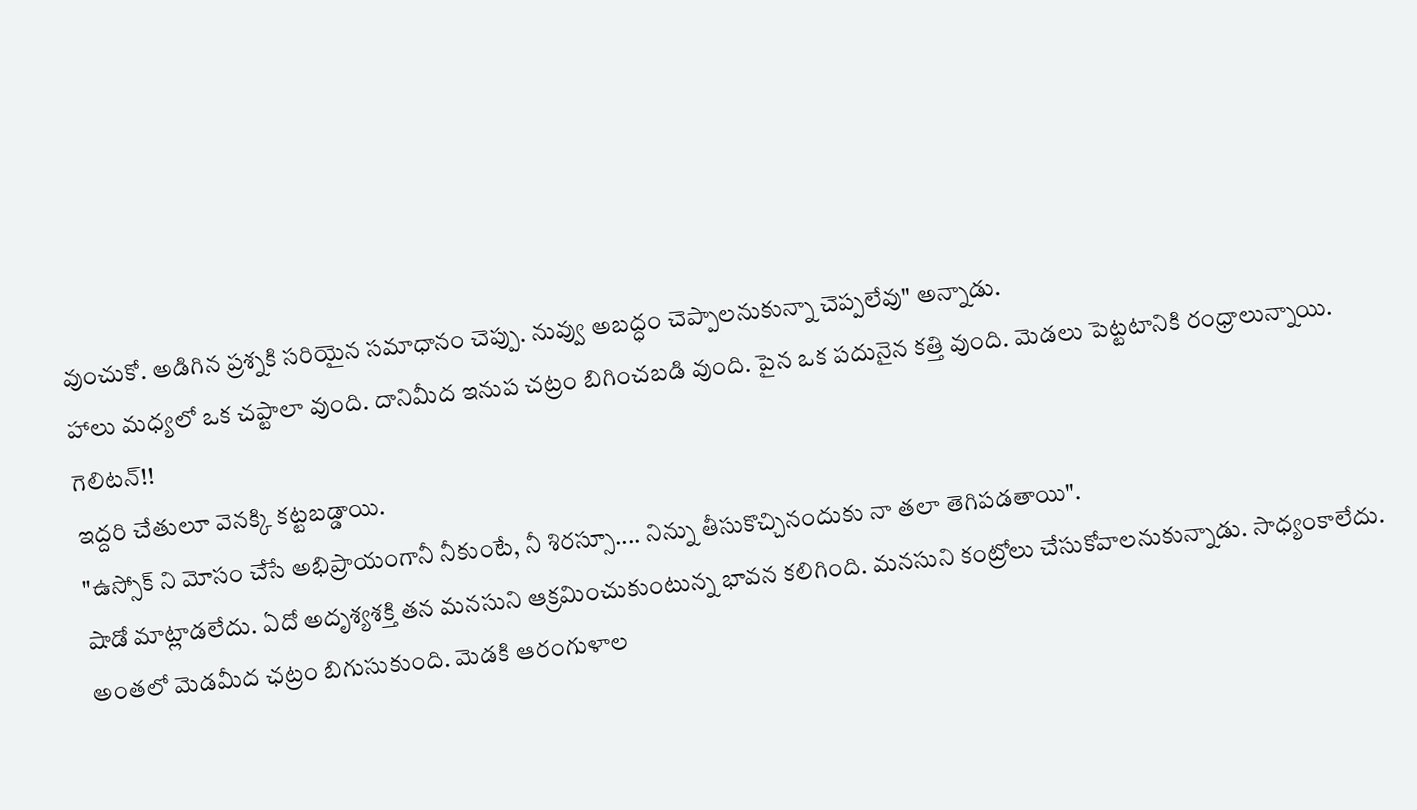వుంచుకో. అడిగిన ప్రశ్నకి సరియైన సమాధానం చెప్పు. నువ్వు అబద్ధం చెప్పాలనుకున్నా చెప్పలేవు" అన్నాడు.
హాలు మధ్యలో ఒక చప్టాలా వుంది. దానిమీద ఇనుప చట్రం బిగించబడి వుంది. పైన ఒక పదునైన కత్తి వుంది. మెడలు పెట్టటానికి రంధ్రాలున్నాయి.
గెలిటన్!!
ఇద్దరి చేతులూ వెనక్కి కట్టబడ్డాయి.
"ఉస్సోక్ ని మోసం చేసే అభిప్రాయంగానీ నీకుంటే, నీ శిరస్సూ.... నిన్ను తీసుకొచ్చినందుకు నా తలా తెగిపడతాయి".
షాడో మాట్లాడలేదు. ఏదో అదృశ్యశక్తి తన మనసుని ఆక్రమించుకుంటున్న భావన కలిగింది. మనసుని కంట్రోలు చేసుకోవాలనుకున్నాడు. సాధ్యంకాలేదు. అంతలో మెడమీద ఛట్రం బిగుసుకుంది. మెడకి ఆరంగుళాల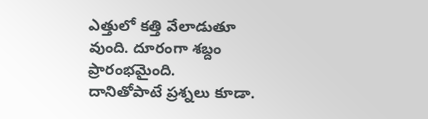ఎత్తులో కత్తి వేలాడుతూ వుంది. దూరంగా శబ్దం ప్రారంభమైంది.
దానితోపాటే ప్రశ్నలు కూడా.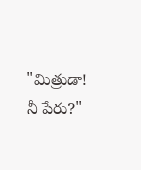"మిత్రుడా! నీ పేరు?"